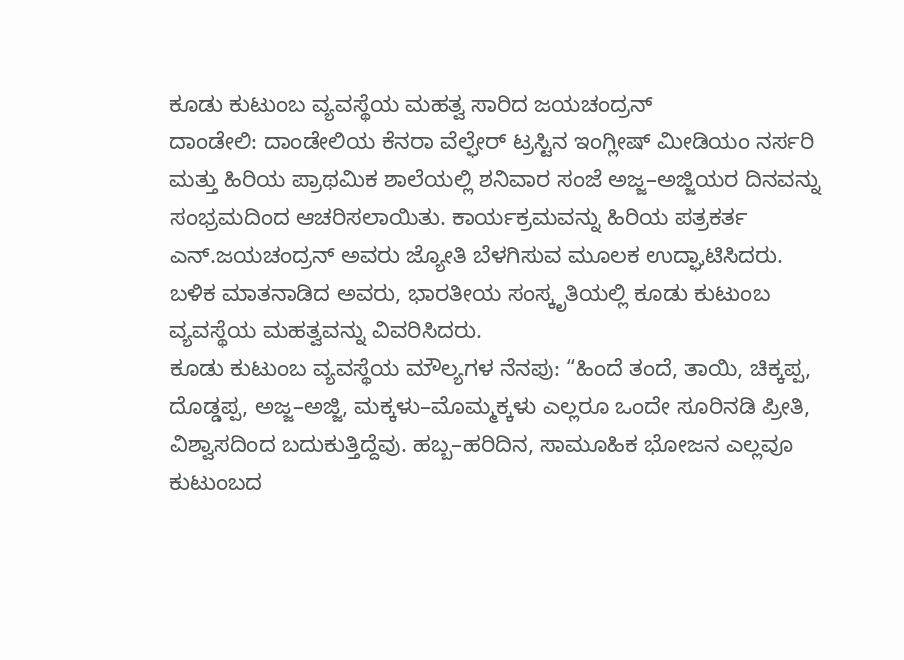ಕೂಡು ಕುಟುಂಬ ವ್ಯವಸ್ಥೆಯ ಮಹತ್ವ ಸಾರಿದ ಜಯಚಂದ್ರನ್
ದಾಂಡೇಲಿ: ದಾಂಡೇಲಿಯ ಕೆನರಾ ವೆಲ್ಫೇರ್ ಟ್ರಸ್ಟಿನ ಇಂಗ್ಲೀಷ್ ಮೀಡಿಯಂ ನರ್ಸರಿ ಮತ್ತು ಹಿರಿಯ ಪ್ರಾಥಮಿಕ ಶಾಲೆಯಲ್ಲಿ ಶನಿವಾರ ಸಂಜೆ ಅಜ್ಜ–ಅಜ್ಜಿಯರ ದಿನವನ್ನು ಸಂಭ್ರಮದಿಂದ ಆಚರಿಸಲಾಯಿತು. ಕಾರ್ಯಕ್ರಮವನ್ನು ಹಿರಿಯ ಪತ್ರಕರ್ತ ಎನ್.ಜಯಚಂದ್ರನ್ ಅವರು ಜ್ಯೋತಿ ಬೆಳಗಿಸುವ ಮೂಲಕ ಉದ್ಘಾಟಿಸಿದರು. ಬಳಿಕ ಮಾತನಾಡಿದ ಅವರು, ಭಾರತೀಯ ಸಂಸ್ಕೃತಿಯಲ್ಲಿ ಕೂಡು ಕುಟುಂಬ ವ್ಯವಸ್ಥೆಯ ಮಹತ್ವವನ್ನು ವಿವರಿಸಿದರು.
ಕೂಡು ಕುಟುಂಬ ವ್ಯವಸ್ಥೆಯ ಮೌಲ್ಯಗಳ ನೆನಪು: “ಹಿಂದೆ ತಂದೆ, ತಾಯಿ, ಚಿಕ್ಕಪ್ಪ, ದೊಡ್ಡಪ್ಪ, ಅಜ್ಜ–ಅಜ್ಜಿ, ಮಕ್ಕಳು–ಮೊಮ್ಮಕ್ಕಳು ಎಲ್ಲರೂ ಒಂದೇ ಸೂರಿನಡಿ ಪ್ರೀತಿ, ವಿಶ್ವಾಸದಿಂದ ಬದುಕುತ್ತಿದ್ದೆವು. ಹಬ್ಬ–ಹರಿದಿನ, ಸಾಮೂಹಿಕ ಭೋಜನ ಎಲ್ಲವೂ ಕುಟುಂಬದ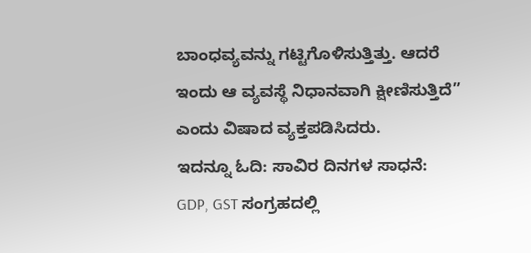ಬಾಂಧವ್ಯವನ್ನು ಗಟ್ಟಿಗೊಳಿಸುತ್ತಿತ್ತು. ಆದರೆ ಇಂದು ಆ ವ್ಯವಸ್ಥೆ ನಿಧಾನವಾಗಿ ಕ್ಷೀಣಿಸುತ್ತಿದೆ” ಎಂದು ವಿಷಾದ ವ್ಯಕ್ತಪಡಿಸಿದರು.
ಇದನ್ನೂ ಓದಿ: ಸಾವಿರ ದಿನಗಳ ಸಾಧನೆ: GDP, GST ಸಂಗ್ರಹದಲ್ಲಿ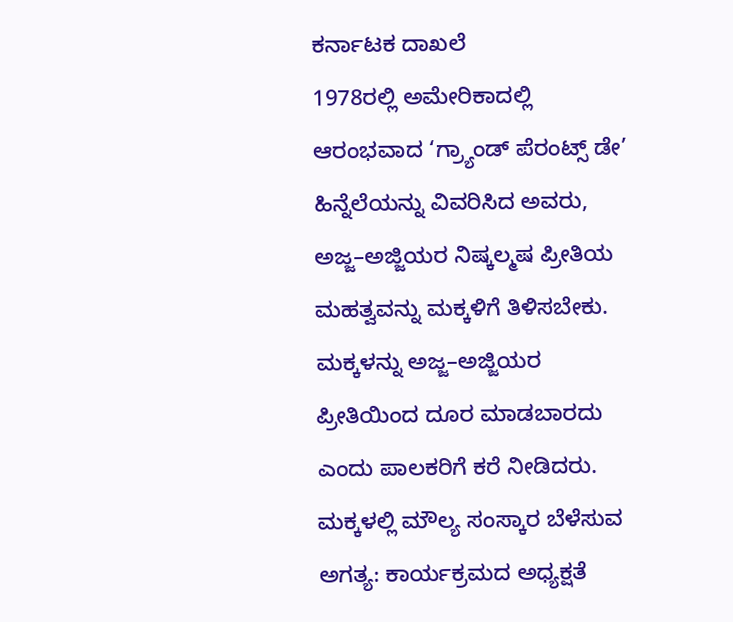ಕರ್ನಾಟಕ ದಾಖಲೆ
1978ರಲ್ಲಿ ಅಮೇರಿಕಾದಲ್ಲಿ ಆರಂಭವಾದ ‘ಗ್ರ್ಯಾಂಡ್ ಪೆರಂಟ್ಸ್ ಡೇ’ ಹಿನ್ನೆಲೆಯನ್ನು ವಿವರಿಸಿದ ಅವರು, ಅಜ್ಜ–ಅಜ್ಜಿಯರ ನಿಷ್ಕಲ್ಮಷ ಪ್ರೀತಿಯ ಮಹತ್ವವನ್ನು ಮಕ್ಕಳಿಗೆ ತಿಳಿಸಬೇಕು. ಮಕ್ಕಳನ್ನು ಅಜ್ಜ–ಅಜ್ಜಿಯರ ಪ್ರೀತಿಯಿಂದ ದೂರ ಮಾಡಬಾರದು ಎಂದು ಪಾಲಕರಿಗೆ ಕರೆ ನೀಡಿದರು.
ಮಕ್ಕಳಲ್ಲಿ ಮೌಲ್ಯ ಸಂಸ್ಕಾರ ಬೆಳೆಸುವ ಅಗತ್ಯ: ಕಾರ್ಯಕ್ರಮದ ಅಧ್ಯಕ್ಷತೆ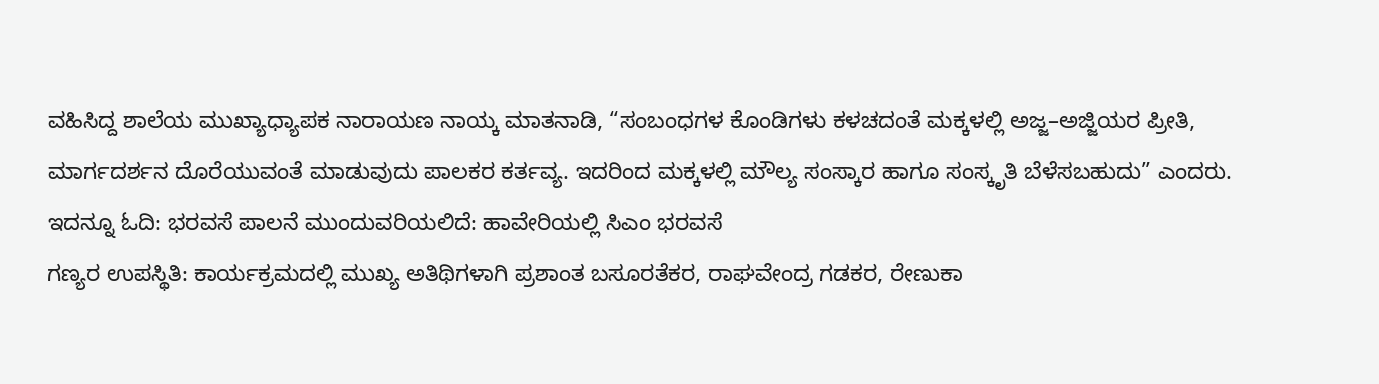ವಹಿಸಿದ್ದ ಶಾಲೆಯ ಮುಖ್ಯಾಧ್ಯಾಪಕ ನಾರಾಯಣ ನಾಯ್ಕ ಮಾತನಾಡಿ, “ಸಂಬಂಧಗಳ ಕೊಂಡಿಗಳು ಕಳಚದಂತೆ ಮಕ್ಕಳಲ್ಲಿ ಅಜ್ಜ–ಅಜ್ಜಿಯರ ಪ್ರೀತಿ, ಮಾರ್ಗದರ್ಶನ ದೊರೆಯುವಂತೆ ಮಾಡುವುದು ಪಾಲಕರ ಕರ್ತವ್ಯ. ಇದರಿಂದ ಮಕ್ಕಳಲ್ಲಿ ಮೌಲ್ಯ ಸಂಸ್ಕಾರ ಹಾಗೂ ಸಂಸ್ಕೃತಿ ಬೆಳೆಸಬಹುದು” ಎಂದರು.
ಇದನ್ನೂ ಓದಿ: ಭರವಸೆ ಪಾಲನೆ ಮುಂದುವರಿಯಲಿದೆ: ಹಾವೇರಿಯಲ್ಲಿ ಸಿಎಂ ಭರವಸೆ
ಗಣ್ಯರ ಉಪಸ್ಥಿತಿ: ಕಾರ್ಯಕ್ರಮದಲ್ಲಿ ಮುಖ್ಯ ಅತಿಥಿಗಳಾಗಿ ಪ್ರಶಾಂತ ಬಸೂರತೆಕರ, ರಾಘವೇಂದ್ರ ಗಡಕರ, ರೇಣುಕಾ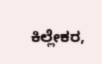ಕಿಲ್ಲೇಕರ,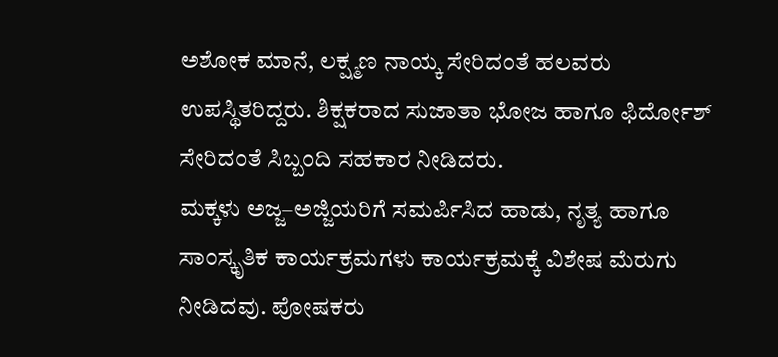ಅಶೋಕ ಮಾನೆ, ಲಕ್ಷ್ಮಣ ನಾಯ್ಕ ಸೇರಿದಂತೆ ಹಲವರು ಉಪಸ್ಥಿತರಿದ್ದರು. ಶಿಕ್ಷಕರಾದ ಸುಜಾತಾ ಭೋಜ ಹಾಗೂ ಫಿರ್ದೋಶ್ ಸೇರಿದಂತೆ ಸಿಬ್ಬಂದಿ ಸಹಕಾರ ನೀಡಿದರು.
ಮಕ್ಕಳು ಅಜ್ಜ–ಅಜ್ಜಿಯರಿಗೆ ಸಮರ್ಪಿಸಿದ ಹಾಡು, ನೃತ್ಯ ಹಾಗೂ ಸಾಂಸ್ಕೃತಿಕ ಕಾರ್ಯಕ್ರಮಗಳು ಕಾರ್ಯಕ್ರಮಕ್ಕೆ ವಿಶೇಷ ಮೆರುಗು ನೀಡಿದವು. ಪೋಷಕರು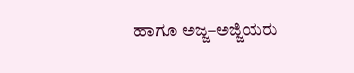ಹಾಗೂ ಅಜ್ಜ–ಅಜ್ಜಿಯರು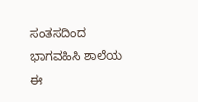ಸಂತಸದಿಂದ ಭಾಗವಹಿಸಿ ಶಾಲೆಯ ಈ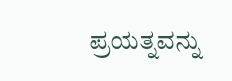ಪ್ರಯತ್ನವನ್ನು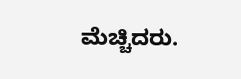ಮೆಚ್ಚಿದರು.